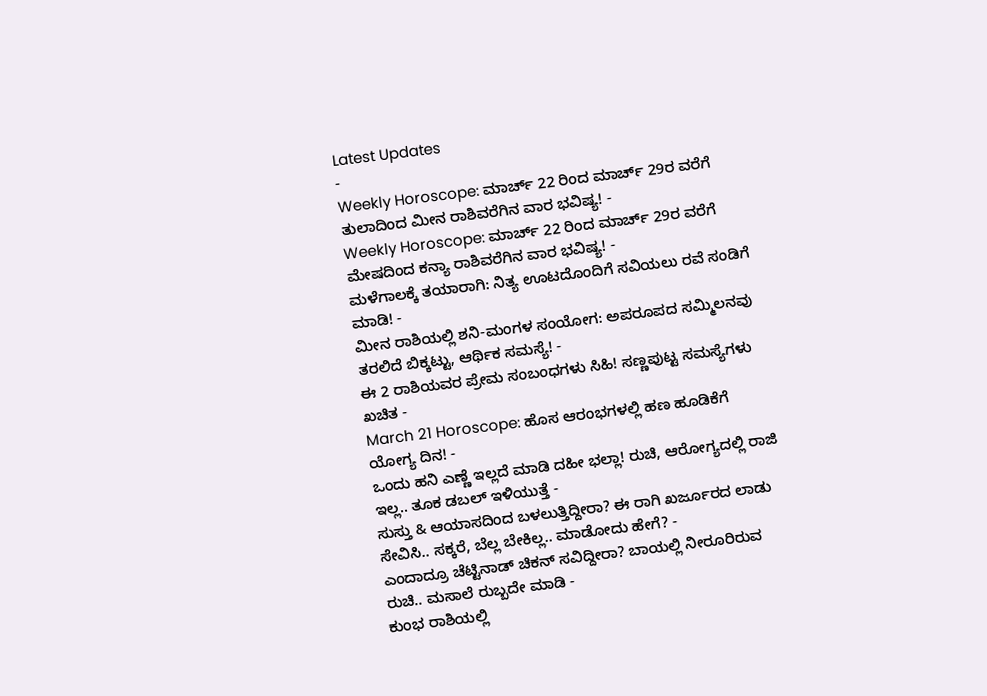Latest Updates
-
Weekly Horoscope: ಮಾರ್ಚ್ 22 ರಿಂದ ಮಾರ್ಚ್ 29ರ ವರೆಗೆ ತುಲಾದಿಂದ ಮೀನ ರಾಶಿವರೆಗಿನ ವಾರ ಭವಿಷ್ಯ! -
Weekly Horoscope: ಮಾರ್ಚ್ 22 ರಿಂದ ಮಾರ್ಚ್ 29ರ ವರೆಗೆ ಮೇಷದಿಂದ ಕನ್ಯಾ ರಾಶಿವರೆಗಿನ ವಾರ ಭವಿಷ್ಯ! -
ಮಳೆಗಾಲಕ್ಕೆ ತಯಾರಾಗಿ: ನಿತ್ಯ ಊಟದೊಂದಿಗೆ ಸವಿಯಲು ರವೆ ಸಂಡಿಗೆ ಮಾಡಿ! -
ಮೀನ ರಾಶಿಯಲ್ಲಿ ಶನಿ-ಮಂಗಳ ಸಂಯೋಗ: ಅಪರೂಪದ ಸಮ್ಮಿಲನವು ತರಲಿದೆ ಬಿಕ್ಕಟ್ಟು, ಆರ್ಥಿಕ ಸಮಸ್ಯೆ! -
ಈ 2 ರಾಶಿಯವರ ಪ್ರೇಮ ಸಂಬಂಧಗಳು ಸಿಹಿ! ಸಣ್ಣಪುಟ್ಟ ಸಮಸ್ಯೆಗಳು ಖಚಿತ -
March 21 Horoscope: ಹೊಸ ಆರಂಭಗಳಲ್ಲಿ ಹಣ ಹೂಡಿಕೆಗೆ ಯೋಗ್ಯ ದಿನ! -
ಒಂದು ಹನಿ ಎಣ್ಣೆ ಇಲ್ಲದೆ ಮಾಡಿ ದಹೀ ಭಲ್ಲಾ! ರುಚಿ, ಆರೋಗ್ಯದಲ್ಲಿ ರಾಜಿ ಇಲ್ಲ.. ತೂಕ ಡಬಲ್ ಇಳಿಯುತ್ತೆ -
ಸುಸ್ತು & ಆಯಾಸದಿಂದ ಬಳಲುತ್ತಿದ್ದೀರಾ? ಈ ರಾಗಿ ಖರ್ಜೂರದ ಲಾಡು ಸೇವಿಸಿ.. ಸಕ್ಕರೆ, ಬೆಲ್ಲ ಬೇಕಿಲ್ಲ.. ಮಾಡೋದು ಹೇಗೆ? -
ಎಂದಾದ್ರೂ ಚೆಟ್ಟಿನಾಡ್ ಚಿಕನ್ ಸವಿದ್ದೀರಾ? ಬಾಯಲ್ಲಿ ನೀರೂರಿರುವ ರುಚಿ.. ಮಸಾಲೆ ರುಬ್ಬದೇ ಮಾಡಿ -
ಕುಂಭ ರಾಶಿಯಲ್ಲಿ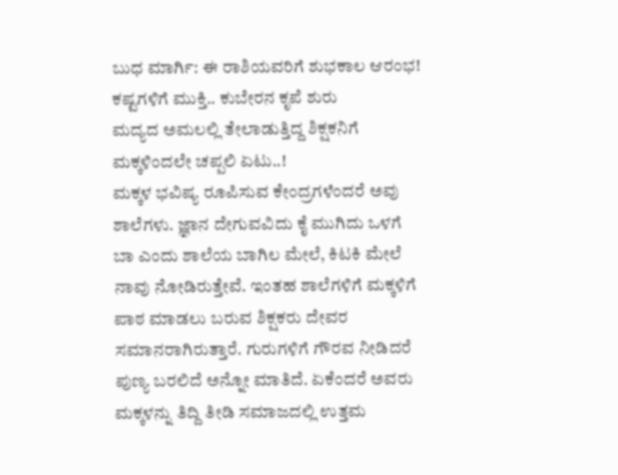ಬುಧ ಮಾರ್ಗಿ: ಈ ರಾಶಿಯವರಿಗೆ ಶುಭಕಾಲ ಆರಂಭ! ಕಷ್ಟಗಳಿಗೆ ಮುಕ್ತಿ.. ಕುಬೇರನ ಕೃಪೆ ಶುರು
ಮದ್ಯದ ಅಮಲಲ್ಲಿ ತೇಲಾಡುತ್ತಿದ್ದ ಶಿಕ್ಷಕನಿಗೆ ಮಕ್ಕಳಿಂದಲೇ ಚಪ್ಪಲಿ ಏಟು..!
ಮಕ್ಕಳ ಭವಿಷ್ಯ ರೂಪಿಸುವ ಕೇಂದ್ರಗಳೆಂದರೆ ಅವು ಶಾಲೆಗಳು. ಜ್ಞಾನ ದೇಗುವವಿದು ಕೈ ಮುಗಿದು ಒಳಗೆ ಬಾ ಎಂದು ಶಾಲೆಯ ಬಾಗಿಲ ಮೇಲೆ, ಕಿಟಕಿ ಮೇಲೆ ನಾವು ನೋಡಿರುತ್ತೇವೆ. ಇಂತಹ ಶಾಲೆಗಳಿಗೆ ಮಕ್ಕಳಿಗೆ ಪಾಠ ಮಾಡಲು ಬರುವ ಶಿಕ್ಷಕರು ದೇವರ ಸಮಾನರಾಗಿರುತ್ತಾರೆ. ಗುರುಗಳಿಗೆ ಗೌರವ ನೀಡಿದರೆ ಪುಣ್ಯ ಬರಲಿದೆ ಅನ್ನೋ ಮಾತಿದೆ. ಏಕೆಂದರೆ ಅವರು ಮಕ್ಕಳನ್ನು ತಿದ್ದಿ ತೀಡಿ ಸಮಾಜದಲ್ಲಿ ಉತ್ತಮ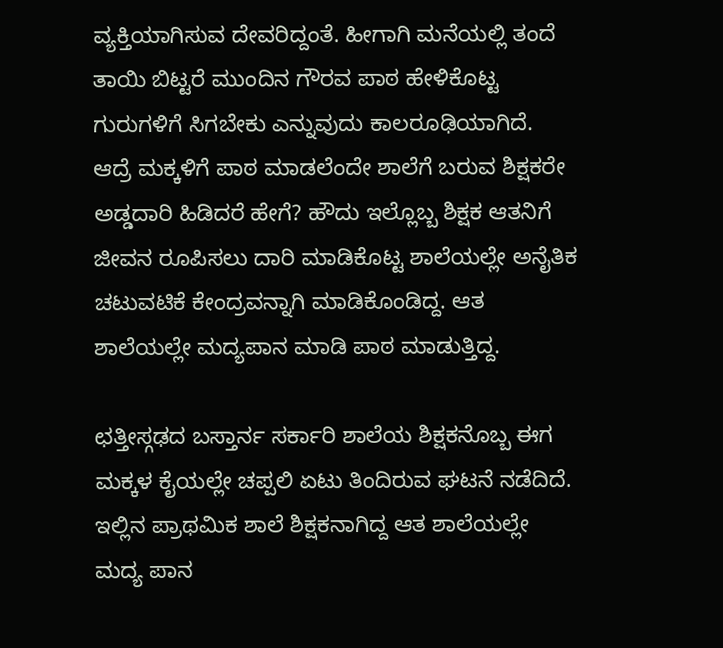ವ್ಯಕ್ತಿಯಾಗಿಸುವ ದೇವರಿದ್ದಂತೆ. ಹೀಗಾಗಿ ಮನೆಯಲ್ಲಿ ತಂದೆ ತಾಯಿ ಬಿಟ್ಟರೆ ಮುಂದಿನ ಗೌರವ ಪಾಠ ಹೇಳಿಕೊಟ್ಟ ಗುರುಗಳಿಗೆ ಸಿಗಬೇಕು ಎನ್ನುವುದು ಕಾಲರೂಢಿಯಾಗಿದೆ.
ಆದ್ರೆ ಮಕ್ಕಳಿಗೆ ಪಾಠ ಮಾಡಲೆಂದೇ ಶಾಲೆಗೆ ಬರುವ ಶಿಕ್ಷಕರೇ ಅಡ್ಡದಾರಿ ಹಿಡಿದರೆ ಹೇಗೆ? ಹೌದು ಇಲ್ಲೊಬ್ಬ ಶಿಕ್ಷಕ ಆತನಿಗೆ ಜೀವನ ರೂಪಿಸಲು ದಾರಿ ಮಾಡಿಕೊಟ್ಟ ಶಾಲೆಯಲ್ಲೇ ಅನೈತಿಕ ಚಟುವಟಿಕೆ ಕೇಂದ್ರವನ್ನಾಗಿ ಮಾಡಿಕೊಂಡಿದ್ದ. ಆತ ಶಾಲೆಯಲ್ಲೇ ಮದ್ಯಪಾನ ಮಾಡಿ ಪಾಠ ಮಾಡುತ್ತಿದ್ದ.

ಛತ್ತೀಸ್ಗಢದ ಬಸ್ತಾರ್ನ ಸರ್ಕಾರಿ ಶಾಲೆಯ ಶಿಕ್ಷಕನೊಬ್ಬ ಈಗ ಮಕ್ಕಳ ಕೈಯಲ್ಲೇ ಚಪ್ಪಲಿ ಏಟು ತಿಂದಿರುವ ಘಟನೆ ನಡೆದಿದೆ. ಇಲ್ಲಿನ ಪ್ರಾಥಮಿಕ ಶಾಲೆ ಶಿಕ್ಷಕನಾಗಿದ್ದ ಆತ ಶಾಲೆಯಲ್ಲೇ ಮದ್ಯ ಪಾನ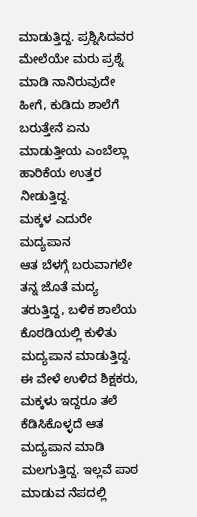ಮಾಡುತ್ತಿದ್ದ. ಪ್ರಶ್ನಿಸಿದವರ ಮೇಲೆಯೇ ಮರು ಪ್ರಶ್ನೆ ಮಾಡಿ ನಾನಿರುವುದೇ ಹೀಗೆ, ಕುಡಿದು ಶಾಲೆಗೆ ಬರುತ್ತೇನೆ ಏನು ಮಾಡುತ್ತೀಯ ಎಂಬೆಲ್ಲಾ ಹಾರಿಕೆಯ ಉತ್ತರ ನೀಡುತ್ತಿದ್ದ.
ಮಕ್ಕಳ ಎದುರೇ ಮದ್ಯಪಾನ
ಆತ ಬೆಳಗ್ಗೆ ಬರುವಾಗಲೇ ತನ್ನ ಜೊತೆ ಮದ್ಯ ತರುತ್ತಿದ್ದ, ಬಳಿಕ ಶಾಲೆಯ ಕೊಠಡಿಯಲ್ಲಿ ಕುಳಿತು ಮದ್ಯಪಾನ ಮಾಡುತ್ತಿದ್ದ. ಈ ವೇಳೆ ಉಳಿದ ಶಿಕ್ಷಕರು, ಮಕ್ಕಳು ಇದ್ದರೂ ತಲೆ ಕೆಡಿಸಿಕೊಳ್ಳದೆ ಆತ ಮದ್ಯಪಾನ ಮಾಡಿ ಮಲಗುತ್ತಿದ್ದ. ಇಲ್ಲವೆ ಪಾಠ ಮಾಡುವ ನೆಪದಲ್ಲಿ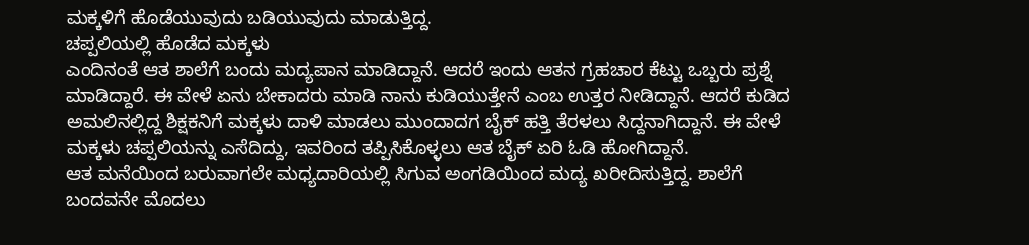ಮಕ್ಕಳಿಗೆ ಹೊಡೆಯುವುದು ಬಡಿಯುವುದು ಮಾಡುತ್ತಿದ್ದ.
ಚಪ್ಪಲಿಯಲ್ಲಿ ಹೊಡೆದ ಮಕ್ಕಳು
ಎಂದಿನಂತೆ ಆತ ಶಾಲೆಗೆ ಬಂದು ಮದ್ಯಪಾನ ಮಾಡಿದ್ದಾನೆ. ಆದರೆ ಇಂದು ಆತನ ಗ್ರಹಚಾರ ಕೆಟ್ಟು ಒಬ್ಬರು ಪ್ರಶ್ನೆ ಮಾಡಿದ್ದಾರೆ. ಈ ವೇಳೆ ಏನು ಬೇಕಾದರು ಮಾಡಿ ನಾನು ಕುಡಿಯುತ್ತೇನೆ ಎಂಬ ಉತ್ತರ ನೀಡಿದ್ದಾನೆ. ಆದರೆ ಕುಡಿದ ಅಮಲಿನಲ್ಲಿದ್ದ ಶಿಕ್ಷಕನಿಗೆ ಮಕ್ಕಳು ದಾಳಿ ಮಾಡಲು ಮುಂದಾದಗ ಬೈಕ್ ಹತ್ತಿ ತೆರಳಲು ಸಿದ್ದನಾಗಿದ್ದಾನೆ. ಈ ವೇಳೆ ಮಕ್ಕಳು ಚಪ್ಪಲಿಯನ್ನು ಎಸೆದಿದ್ದು, ಇವರಿಂದ ತಪ್ಪಿಸಿಕೊಳ್ಳಲು ಆತ ಬೈಕ್ ಏರಿ ಓಡಿ ಹೋಗಿದ್ದಾನೆ.
ಆತ ಮನೆಯಿಂದ ಬರುವಾಗಲೇ ಮಧ್ಯದಾರಿಯಲ್ಲಿ ಸಿಗುವ ಅಂಗಡಿಯಿಂದ ಮದ್ಯ ಖರೀದಿಸುತ್ತಿದ್ದ. ಶಾಲೆಗೆ ಬಂದವನೇ ಮೊದಲು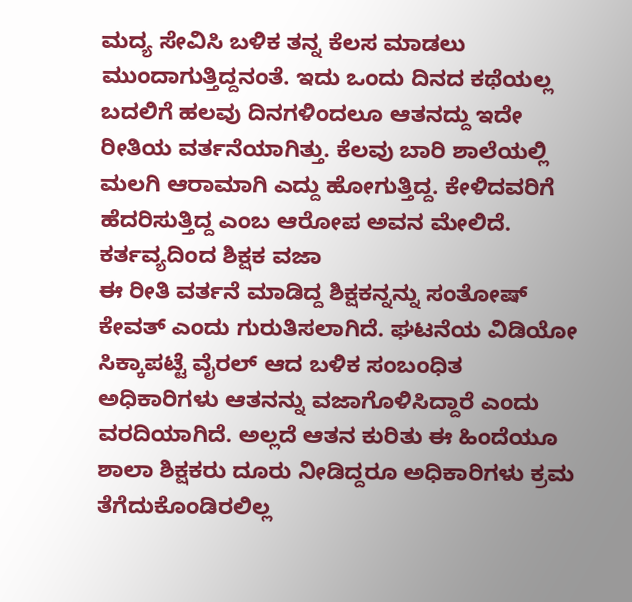ಮದ್ಯ ಸೇವಿಸಿ ಬಳಿಕ ತನ್ನ ಕೆಲಸ ಮಾಡಲು ಮುಂದಾಗುತ್ತಿದ್ದನಂತೆ. ಇದು ಒಂದು ದಿನದ ಕಥೆಯಲ್ಲ ಬದಲಿಗೆ ಹಲವು ದಿನಗಳಿಂದಲೂ ಆತನದ್ದು ಇದೇ ರೀತಿಯ ವರ್ತನೆಯಾಗಿತ್ತು. ಕೆಲವು ಬಾರಿ ಶಾಲೆಯಲ್ಲಿ ಮಲಗಿ ಆರಾಮಾಗಿ ಎದ್ದು ಹೋಗುತ್ತಿದ್ದ. ಕೇಳಿದವರಿಗೆ ಹೆದರಿಸುತ್ತಿದ್ದ ಎಂಬ ಆರೋಪ ಅವನ ಮೇಲಿದೆ.
ಕರ್ತವ್ಯದಿಂದ ಶಿಕ್ಷಕ ವಜಾ
ಈ ರೀತಿ ವರ್ತನೆ ಮಾಡಿದ್ದ ಶಿಕ್ಷಕನ್ನನ್ನು ಸಂತೋಷ್ ಕೇವತ್ ಎಂದು ಗುರುತಿಸಲಾಗಿದೆ. ಘಟನೆಯ ವಿಡಿಯೋ ಸಿಕ್ಕಾಪಟ್ಟೆ ವೈರಲ್ ಆದ ಬಳಿಕ ಸಂಬಂಧಿತ ಅಧಿಕಾರಿಗಳು ಆತನನ್ನು ವಜಾಗೊಳಿಸಿದ್ದಾರೆ ಎಂದು ವರದಿಯಾಗಿದೆ. ಅಲ್ಲದೆ ಆತನ ಕುರಿತು ಈ ಹಿಂದೆಯೂ ಶಾಲಾ ಶಿಕ್ಷಕರು ದೂರು ನೀಡಿದ್ದರೂ ಅಧಿಕಾರಿಗಳು ಕ್ರಮ ತೆಗೆದುಕೊಂಡಿರಲಿಲ್ಲ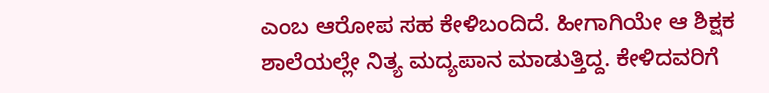ಎಂಬ ಆರೋಪ ಸಹ ಕೇಳಿಬಂದಿದೆ. ಹೀಗಾಗಿಯೇ ಆ ಶಿಕ್ಷಕ ಶಾಲೆಯಲ್ಲೇ ನಿತ್ಯ ಮದ್ಯಪಾನ ಮಾಡುತ್ತಿದ್ದ. ಕೇಳಿದವರಿಗೆ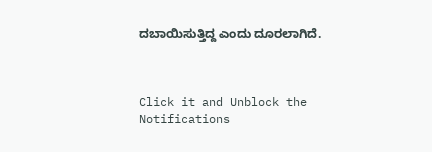ದಬಾಯಿಸುತ್ತಿದ್ದ ಎಂದು ದೂರಲಾಗಿದೆ.



Click it and Unblock the Notifications